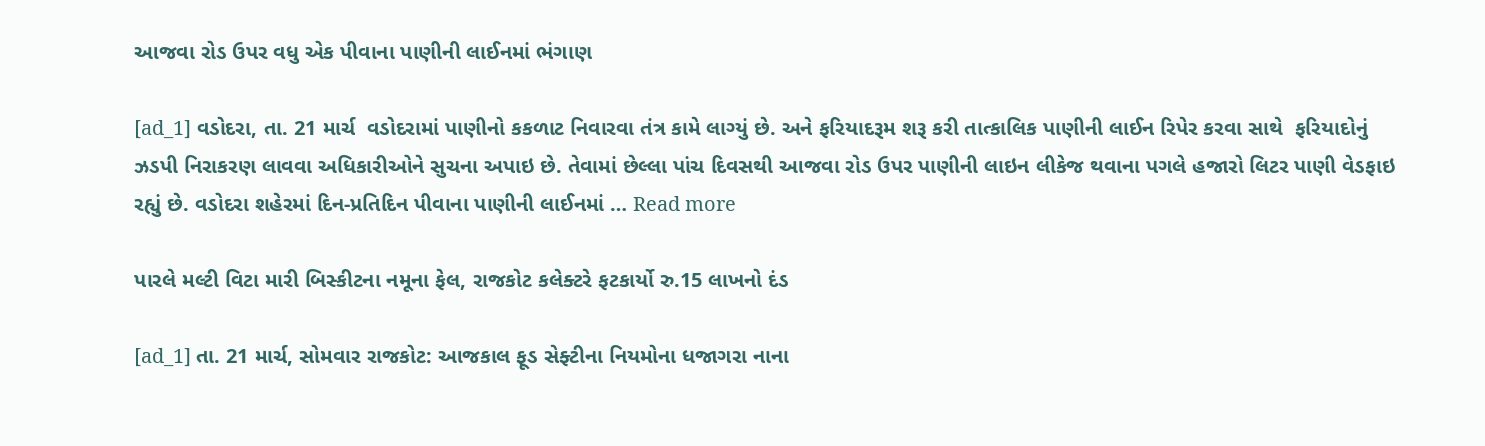આજવા રોડ ઉપર વધુ એક પીવાના પાણીની લાઈનમાં ભંગાણ

[ad_1] વડોદરા, તા. 21 માર્ચ  વડોદરામાં પાણીનો કકળાટ નિવારવા તંત્ર કામે લાગ્યું છે. અને ફરિયાદરૂમ શરૂ કરી તાત્કાલિક પાણીની લાઈન રિપેર કરવા સાથે  ફરિયાદોનું ઝડપી નિરાકરણ લાવવા અધિકારીઓને સુચના અપાઇ છે. તેવામાં છેલ્લા પાંચ દિવસથી આજવા રોડ ઉપર પાણીની લાઇન લીકેજ થવાના પગલે હજારો લિટર પાણી વેડફાઇ રહ્યું છે. વડોદરા શહેરમાં દિન-પ્રતિદિન પીવાના પાણીની લાઈનમાં … Read more

પારલે મલ્ટી વિટા મારી બિસ્કીટના નમૂના ફેલ, રાજકોટ કલેક્ટરે ફટકાર્યો રુ.15 લાખનો દંડ

[ad_1] તા. 21 માર્ચ, સોમવાર રાજકોટ: આજકાલ ફૂડ સેફ્ટીના નિયમોના ધજાગરા નાના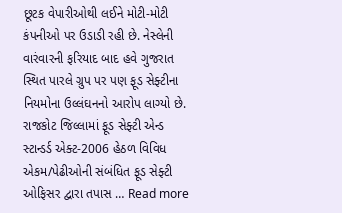છૂટક વેપારીઓથી લઈને મોટી-મોટી કંપનીઓ પર ઉડાડી રહી છે. નેસ્લેની વારંવારની ફરિયાદ બાદ હવે ગુજરાત સ્થિત પારલે ગ્રુપ પર પણ ફૂડ સેફ્ટીના નિયમોના ઉલ્લંઘનનો આરોપ લાગ્યો છે. રાજકોટ જિલ્લામાં ફૂડ સેફ્ટી એન્ડ સ્ટાન્ડર્ડ એક્ટ-2006 હેઠળ વિવિધ એકમ/પેઢીઓની સંબંધિત ફૂડ સેફ્ટી ઓફિસર દ્વારા તપાસ … Read more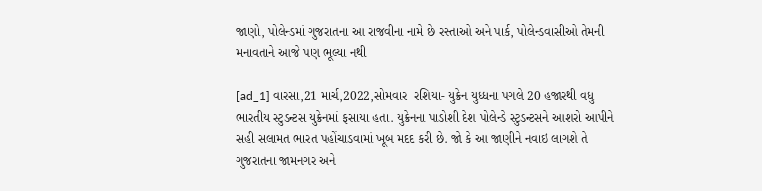જાણો, પોલેન્ડમાં ગુજરાતના આ રાજવીના નામે છે રસ્તાઓ અને પાર્ક, પોલેન્ડવાસીઓ તેમની મનાવતાને આજે પણ ભૂલ્યા નથી

[ad_1] વારસા,21 માર્ચ,2022,સોમવાર  રશિયા- યુક્રેન યુધ્ધના પગલે 20 હજારથી વધુ ભારતીય સ્ટુડન્ટસ યુક્રેનમાં ફસાયા હતા. યુક્રેનના પાડોશી દેશ પોલેન્ડે સ્ટુડન્ટસને આશરો આપીને સહી સલામત ભારત પહોંચાડવામાં ખૂબ મદદ કરી છે. જો કે આ જાણીને નવાઇ લાગશે તે ગુજરાતના જામનગર અને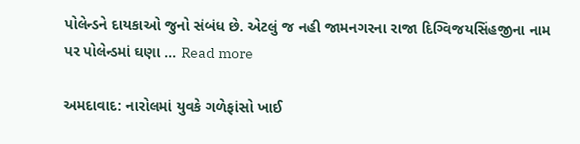પોલેન્ડને દાયકાઓ જુનો સંબંધ છે. એટલું જ નહી જામનગરના રાજા દિગ્વિજયસિંહજીના નામ પર પોલેન્ડમાં ઘણા … Read more

અમદાવાદ: નારોલમાં યુવકે ગળેફાંસો ખાઈ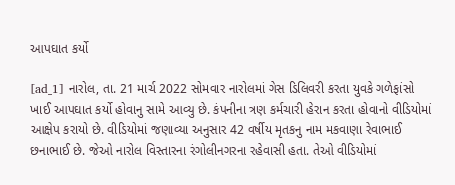આપઘાત કર્યો

[ad_1] નારોલ, તા. 21 માર્ચ 2022 સોમવાર નારોલમાં ગેસ ડિલિવરી કરતા યુવકે ગળેફાંસો ખાઈ આપઘાત કર્યો હોવાનુ સામે આવ્યુ છે. કંપનીના ત્રણ કર્મચારી હેરાન કરતા હોવાનો વીડિયોમાં આક્ષેપ કરાયો છે. વીડિયોમાં જણાવ્યા અનુસાર 42 વર્ષીય મૃતકનુ નામ મકવાણા રેવાભાઈ છનાભાઈ છે. જેઓ નારોલ વિસ્તારના રંગોલીનગરના રહેવાસી હતા. તેઓ વીડિયોમાં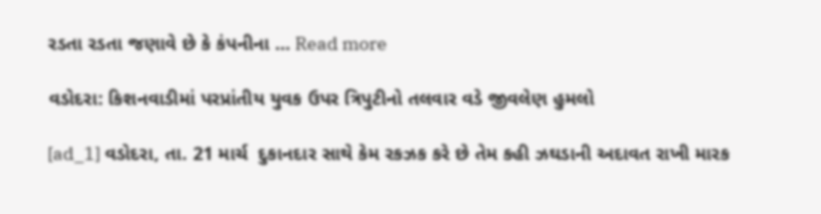રડતા રડતા જણાવે છે કે કંપનીના … Read more

વડોદરા: કિશનવાડીમાં પરપ્રાંતીય યુવક ઉપર ત્રિપુટીનો તલવાર વડે જીવલેણ હુમલો

[ad_1] વડોદરા, તા. 21 માર્ચ  દુકાનદાર સાથે કેમ રકઝક કરે છે તેમ કહી ઝઘડાની અદાવત રાખી મારક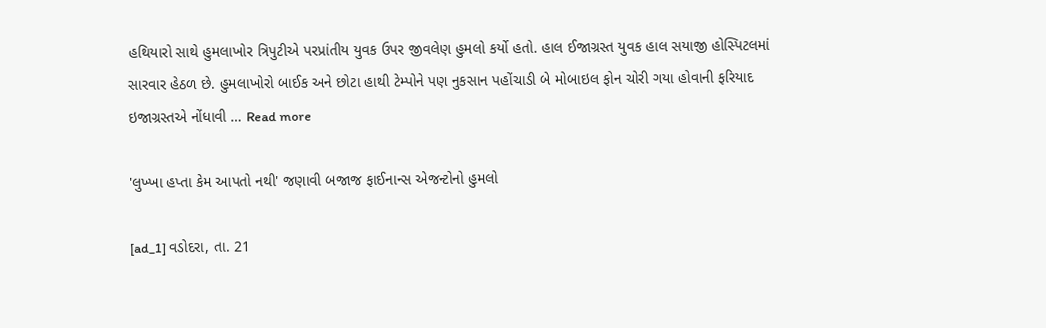હથિયારો સાથે હુમલાખોર ત્રિપુટીએ પરપ્રાંતીય યુવક ઉપર જીવલેણ હુમલો કર્યો હતો. હાલ ઈજાગ્રસ્ત યુવક હાલ સયાજી હોસ્પિટલમાં સારવાર હેઠળ છે. હુમલાખોરો બાઈક અને છોટા હાથી ટેમ્પોને પણ નુકસાન પહોંચાડી બે મોબાઇલ ફોન ચોરી ગયા હોવાની ફરિયાદ ઇજાગ્રસ્તએ નોંધાવી … Read more

'લુખ્ખા હપ્તા કેમ આપતો નથી' જણાવી બજાજ ફાઈનાન્સ એજન્ટોનો હુમલો

[ad_1] વડોદરા, તા. 21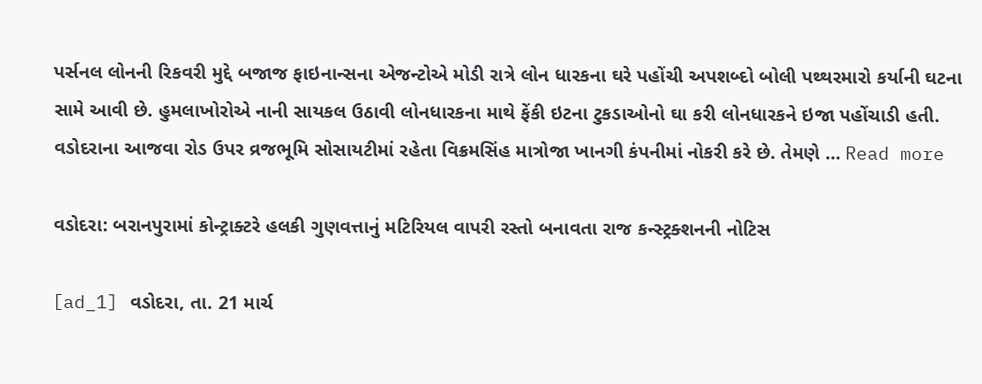પર્સનલ લોનની રિકવરી મુદ્દે બજાજ ફાઇનાન્સના એજન્ટોએ મોડી રાત્રે લોન ધારકના ઘરે પહોંચી અપશબ્દો બોલી પથ્થરમારો કર્યાની ઘટના સામે આવી છે. હુમલાખોરોએ નાની સાયકલ ઉઠાવી લોનધારકના માથે ફેંકી ઇટના ટુકડાઓનો ઘા કરી લોનધારકને ઇજા પહોંચાડી હતી. વડોદરાના આજવા રોડ ઉપર વ્રજભૂમિ સોસાયટીમાં રહેતા વિક્રમસિંહ માત્રોજા ખાનગી કંપનીમાં નોકરી કરે છે. તેમણે … Read more

વડોદરા: બરાનપુરામાં કોન્ટ્રાક્ટરે હલકી ગુણવત્તાનું મટિરિયલ વાપરી રસ્તો બનાવતા રાજ કન્સ્ટ્રક્શનની નોટિસ

[ad_1] વડોદરા, તા. 21 માર્ચ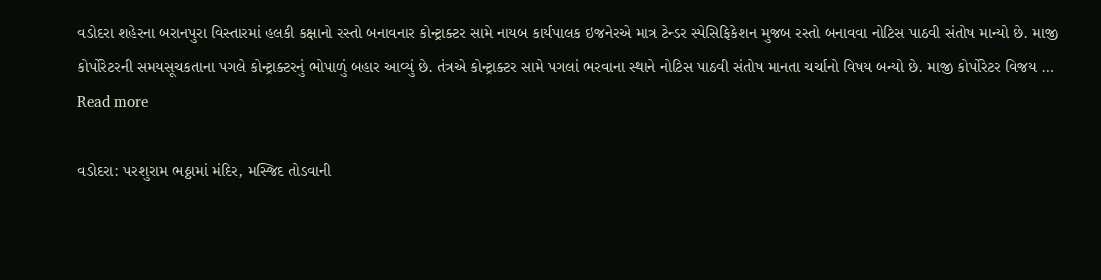વડોદરા શહેરના બરાનપુરા વિસ્તારમાં હલકી કક્ષાનો રસ્તો બનાવનાર કોન્ટ્રાક્ટર સામે નાયબ કાર્યપાલક ઇજનેરએ માત્ર ટેન્ડર સ્પેસિફિકેશન મુજબ રસ્તો બનાવવા નોટિસ પાઠવી સંતોષ માન્યો છે. માજી કોર્પોરેટરની સમયસૂચકતાના પગલે કોન્ટ્રાક્ટરનું ભોપાળું બહાર આવ્યું છે. તંત્રએ કોન્ટ્રાક્ટર સામે પગલાં ભરવાના સ્થાને નોટિસ પાઠવી સંતોષ માનતા ચર્ચાનો વિષય બન્યો છે. માજી કોર્પોરેટર વિજય … Read more

વડોદરા: પરશુરામ ભઠ્ઠામાં મંદિર, મસ્જિદ તોડવાની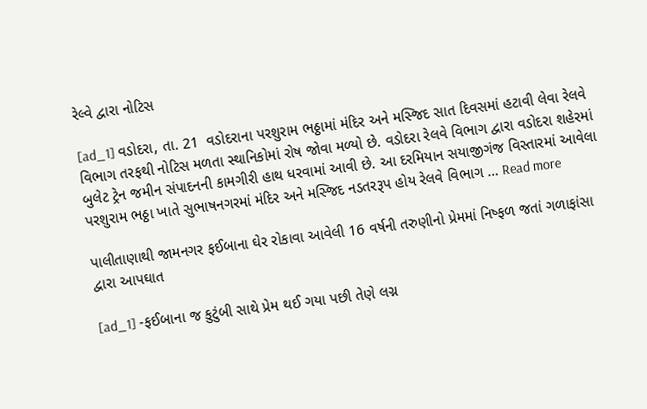રેલ્વે દ્વારા નોટિસ

[ad_1] વડોદરા, તા. 21  વડોદરાના પરશુરામ ભઠ્ઠામાં મંદિર અને મસ્જિદ સાત દિવસમાં હટાવી લેવા રેલવે વિભાગ તરફથી નોટિસ મળતા સ્થાનિકોમાં રોષ જોવા મળ્યો છે. વડોદરા રેલવે વિભાગ દ્વારા વડોદરા શહેરમાં બુલેટ ટ્રેન જમીન સંપાદનની કામગીરી હાથ ધરવામાં આવી છે. આ દરમિયાન સયાજીગંજ વિસ્તારમાં આવેલા પરશુરામ ભઠ્ઠા ખાતે સુભાષનગરમાં મંદિર અને મસ્જિદ નડતરરૂપ હોય રેલવે વિભાગ … Read more

પાલીતાણાથી જામનગર ફઈબાના ઘેર રોકાવા આવેલી 16 વર્ષની તરુણીનો પ્રેમમાં નિષ્ફળ જતાં ગળાફાંસા દ્વારા આપઘાત

[ad_1] -ફઈબાના જ કુટુંબી સાથે પ્રેમ થઈ ગયા પછી તેણે લગ્ન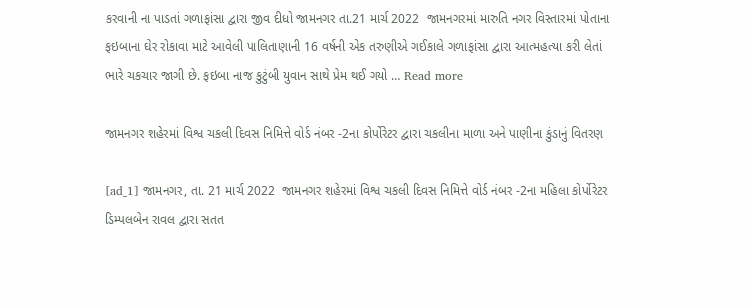કરવાની ના પાડતાં ગળાફાંસા દ્વારા જીવ દીધો જામનગર તા.21 માર્ચ 2022  જામનગરમાં મારુતિ નગર વિસ્તારમાં પોતાના ફઇબાના ઘેર રોકાવા માટે આવેલી પાલિતાણાની 16 વર્ષની એક તરુણીએ ગઈકાલે ગળાફાંસા દ્વારા આત્મહત્યા કરી લેતાં ભારે ચકચાર જાગી છે. ફઇબા નાજ કુટુંબી યુવાન સાથે પ્રેમ થઈ ગયો … Read more

જામનગર શહેરમાં વિશ્વ ચકલી દિવસ નિમિત્તે વોર્ડ નંબર -2ના કોર્પોરેટર દ્વારા ચકલીના માળા અને પાણીના કુંડાનું વિતરણ

[ad_1] જામનગર, તા. 21 માર્ચ 2022  જામનગર શહેરમાં વિશ્વ ચકલી દિવસ નિમિત્તે વોર્ડ નંબર -2ના મહિલા કોર્પોરેટર ડિમ્પલબેન રાવલ દ્વારા સતત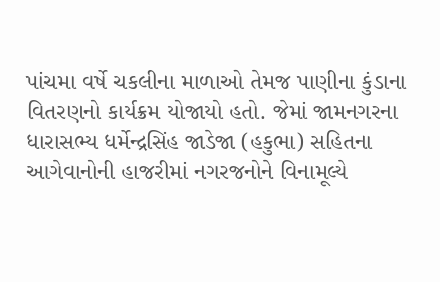પાંચમા વર્ષે ચકલીના માળાઓ તેમજ પાણીના કુંડાના વિતરણનો કાર્યક્રમ યોજાયો હતો. જેમાં જામનગરના ધારાસભ્ય ધર્મેન્દ્રસિંહ જાડેજા (હકુભા) સહિતના આગેવાનોની હાજરીમાં નગરજનોને વિનામૂલ્યે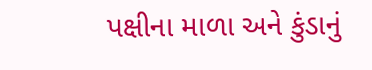પક્ષીના માળા અને કુંડાનું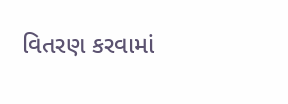વિતરણ કરવામાં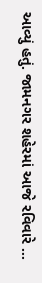આવ્યું હતું. જામનગર શહેરમાં આજે રવિવારે …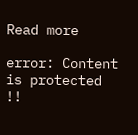Read more

error: Content is protected !!